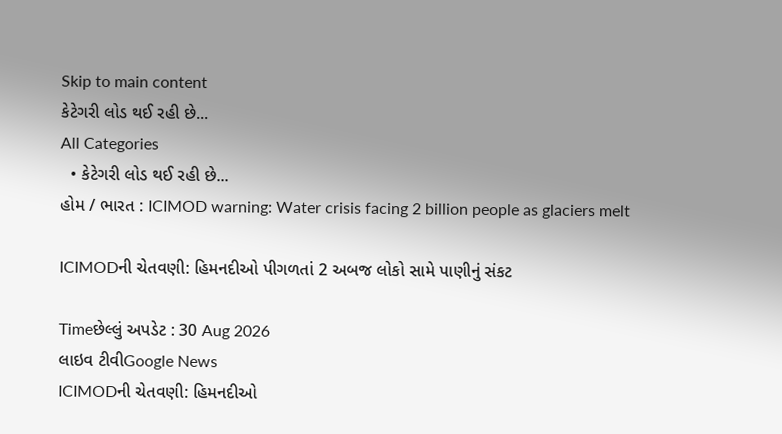Skip to main content
કેટેગરી લોડ થઈ રહી છે...
All Categories
  • કેટેગરી લોડ થઈ રહી છે...
હોમ / ભારત : ICIMOD warning: Water crisis facing 2 billion people as glaciers melt

ICIMODની ચેતવણી: હિમનદીઓ પીગળતાં 2 અબજ લોકો સામે પાણીનું સંકટ

Timeછેલ્લું અપડેટ : 30 Aug 2026
લાઇવ ટીવીGoogle News
ICIMODની ચેતવણી: હિમનદીઓ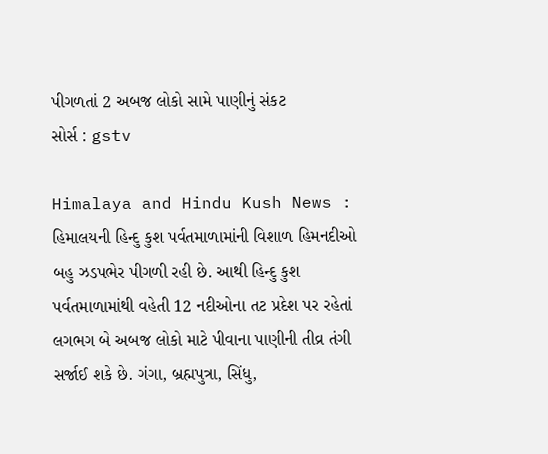પીગળતાં 2 અબજ લોકો સામે પાણીનું સંકટ
સોર્સ : gstv

Himalaya and Hindu Kush News : હિમાલયની હિન્દુ કુશ પર્વતમાળામાંની વિશાળ હિમનદીઓ બહુ ઝડપભેર પીગળી રહી છે. આથી હિન્દુ કુશ પર્વતમાળામાંથી વહેતી 12 નદીઓના તટ પ્રદેશ પર રહેતાં લગભગ બે અબજ લોકો માટે પીવાના પાણીની તીવ્ર તંગી સર્જાઈ શકે છે. ગંગા, બ્રહ્મપુત્રા, સિંધુ,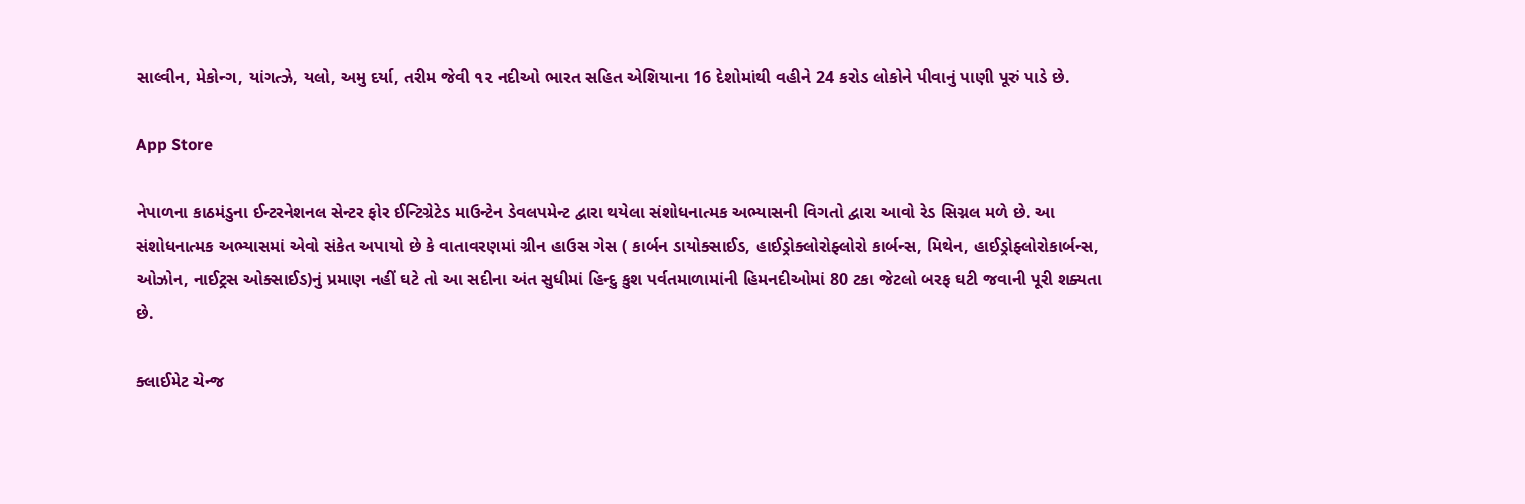સાલ્વીન, મેકોન્ગ, યાંગત્ઝે, યલો, અમુ દર્યા, તરીમ જેવી ૧૨ નદીઓ ભારત સહિત એશિયાના 16 દેશોમાંથી વહીને 24 કરોડ લોકોને પીવાનું પાણી પૂરું પાડે છે.

App Store

નેપાળના કાઠમંડુના ઈન્ટરનેશનલ સેન્ટર ફોર ઈન્ટિગ્રેટેડ માઉન્ટેન ડેવલપમેન્ટ દ્વારા થયેલા સંશોધનાત્મક અભ્યાસની વિગતો દ્વારા આવો રેડ સિગ્નલ મળે છે. આ સંશોધનાત્મક અભ્યાસમાં એવો સંકેત અપાયો છે કે વાતાવરણમાં ગ્રીન હાઉસ ગેસ ( કાર્બન ડાયોક્સાઈડ, હાઈડ્રોક્લોરોફ્લોરો કાર્બન્સ, મિથેન, હાઈડ્રોફ્લોરોકાર્બન્સ, ઓઝોન, નાઈટ્રસ ઓક્સાઈડ)નું પ્રમાણ નહીં ઘટે તો આ સદીના અંત સુધીમાં હિન્દુ કુશ પર્વતમાળામાંની હિમનદીઓમાં 80 ટકા જેટલો બરફ ઘટી જવાની પૂરી શક્યતા છે.

ક્લાઈમેટ ચેન્જ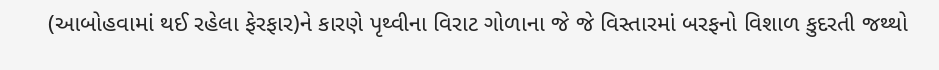(આબોહવામાં થઈ રહેલા ફેરફાર)ને કારણે પૃથ્વીના વિરાટ ગોળાના જે જે વિસ્તારમાં બરફનો વિશાળ કુદરતી જથ્થો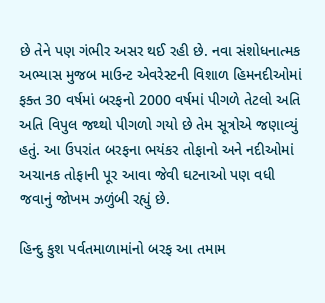છે તેને પણ ગંભીર અસર થઈ રહી છે. નવા સંશોધનાત્મક અભ્યાસ મુજબ માઉન્ટ એવરેસ્ટની વિશાળ હિમનદીઓમાં ફક્ત 30 વર્ષમાં બરફનો 2000 વર્ષમાં પીગળે તેટલો અતિ અતિ વિપુલ જથ્થો પીગળો ગયો છે તેમ સૂત્રોએ જણાવ્યું હતું. આ ઉપરાંત બરફના ભયંકર તોફાનો અને નદીઓમાં અચાનક તોફાની પૂર આવા જેવી ઘટનાઓ પણ વધી જવાનું જોખમ ઝળુંબી રહ્યું છે.

હિન્દુ કુશ પર્વતમાળામાંનો બરફ આ તમામ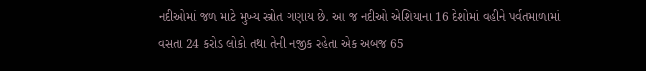નદીઓમાં જળ માટે મુખ્ય સ્ત્રોત ગણાય છે. આ જ નદીઓ એશિયાના 16 દેશોમાં વહીને પર્વતમાળામાં વસતા 24 કરોડ લોકો તથા તેની નજીક રહેતા એક અબજ 65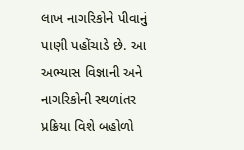લાખ નાગરિકોને પીવાનું પાણી પહોંચાડે છે. આ અભ્યાસ વિજ્ઞાની અને નાગરિકોની સ્થળાંતર પ્રક્રિયા વિશે બહોળો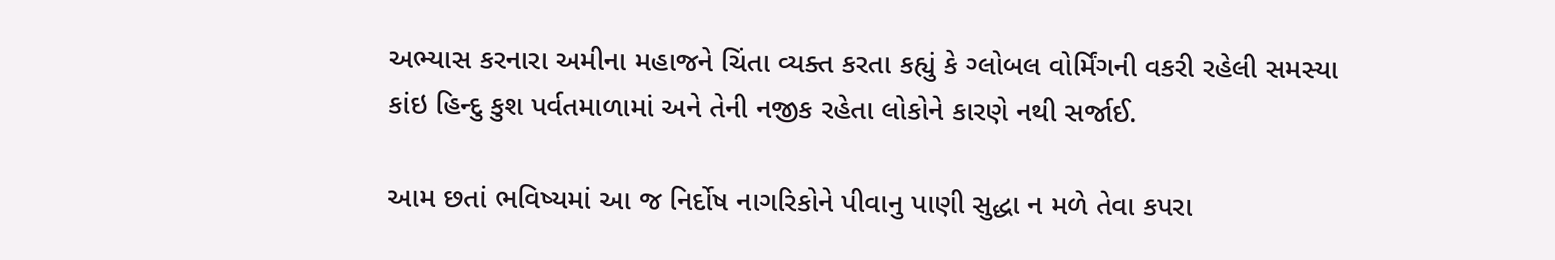અભ્યાસ કરનારા અમીના મહાજને ચિંતા વ્યક્ત કરતા કહ્યું કે ગ્લોબલ વોર્મિંગની વકરી રહેલી સમસ્યા કાંઇ હિન્દુ કુશ પર્વતમાળામાં અને તેની નજીક રહેતા લોકોને કારણે નથી સર્જાઈ.

આમ છતાં ભવિષ્યમાં આ જ નિર્દોષ નાગરિકોને પીવાનુ પાણી સુદ્ધા ન મળે તેવા કપરા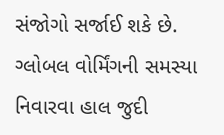સંજોગો સર્જાઈ શકે છે. ગ્લોબલ વોર્મિંગની સમસ્યા નિવારવા હાલ જુદી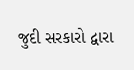જુદી સરકારો દ્વારા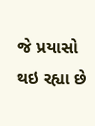જે પ્રયાસો થઇ રહ્યા છે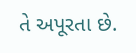તે અપૂરતા છે.